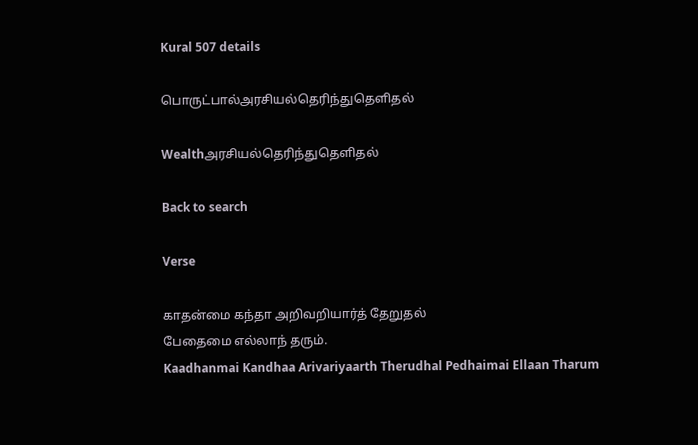Kural 507 details

பொருட்பால்அரசியல்தெரிந்துதெளிதல்

Wealthஅரசியல்தெரிந்துதெளிதல்

Back to search

Verse

காதன்மை கந்தா அறிவறியார்த் தேறுதல்
பேதைமை எல்லாந் தரும்.
Kaadhanmai Kandhaa Arivariyaarth Therudhal Pedhaimai Ellaan Tharum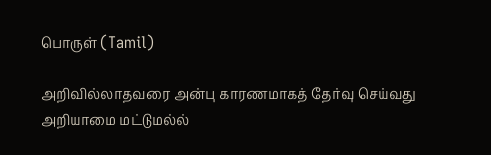பொருள் (Tamil)

அறிவில்லாதவரை அன்பு காரணமாகத் தேர்வு செய்வது அறியாமை மட்டுமல்ல்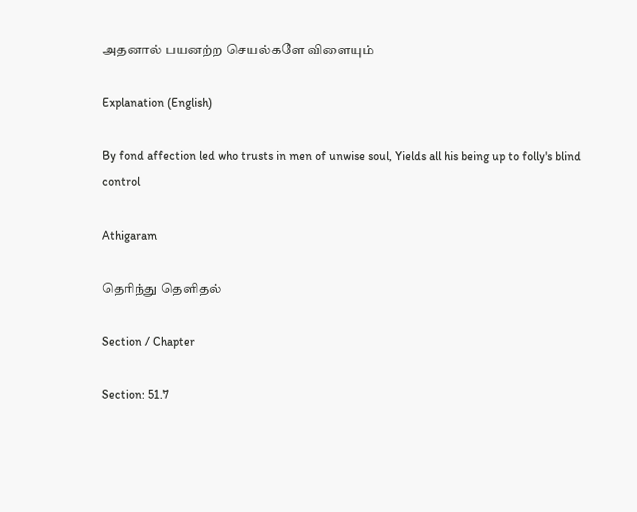அதனால் பயனற்ற செயல்களே விளையும்

Explanation (English)

By fond affection led who trusts in men of unwise soul, Yields all his being up to folly's blind control

Athigaram

தெரிந்து தெளிதல்

Section / Chapter

Section: 51.7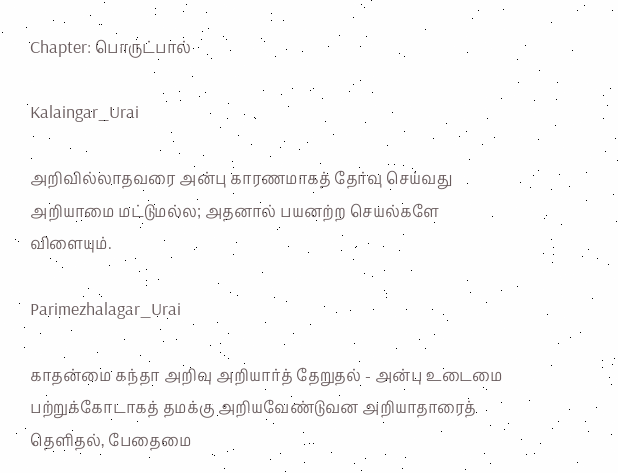Chapter: பொருட்பால்

Kalaingar_Urai

அறிவில்லாதவரை அன்பு காரணமாகத் தேர்வு செய்வது அறியாமை மட்டுமல்ல; அதனால் பயனற்ற செயல்களே விளையும்.

Parimezhalagar_Urai

காதன்மை கந்தா அறிவு அறியார்த் தேறுதல் - அன்பு உடைமை பற்றுக்கோடாகத் தமக்கு அறியவேண்டுவன அறியாதாரைத் தெளிதல், பேதைமை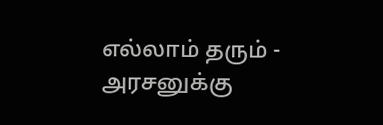எல்லாம் தரும் - அரசனுக்கு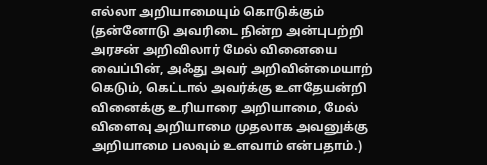எல்லா அறியாமையும் கொடுக்கும் (தன்னோடு அவரிடை நின்ற அன்புபற்றி அரசன் அறிவிலார் மேல் வினையை வைப்பின், அஃது அவர் அறிவின்மையாற் கெடும், கெட்டால் அவர்க்கு உளதேயன்றி வினைக்கு உரியாரை அறியாமை, மேல் விளைவு அறியாமை முதலாக அவனுக்கு அறியாமை பலவும் உளவாம் என்பதாம்.)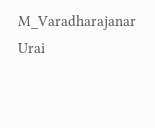M_Varadharajanar Urai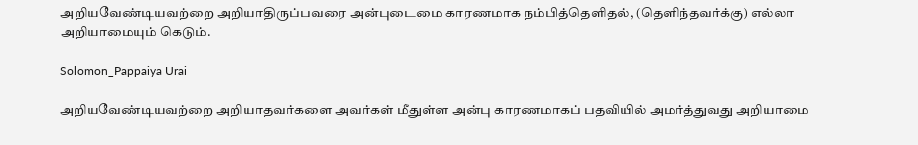அறியவேண்டியவற்றை அறியாதிருப்பவரை அன்புடைமை காரணமாக நம்பித்தெளிதல், (தெளிந்தவர்க்கு) எல்லா அறியாமையும் கெடும்.

Solomon_Pappaiya Urai

அறியவேண்டியவற்றை அறியாதவர்களை அவர்கள் மீதுள்ள அன்பு காரணமாகப் பதவியில் அமர்த்துவது அறியாமை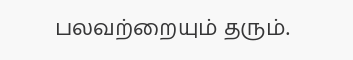பலவற்றையும் தரும்.